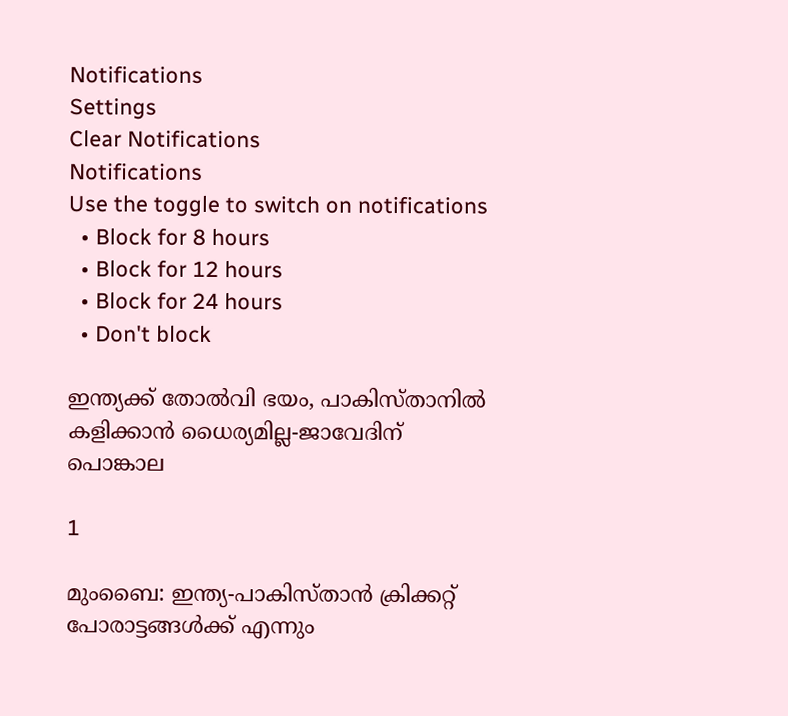Notifications
Settings
Clear Notifications
Notifications
Use the toggle to switch on notifications
  • Block for 8 hours
  • Block for 12 hours
  • Block for 24 hours
  • Don't block

ഇന്ത്യക്ക് തോല്‍വി ഭയം, പാകിസ്താനില്‍ കളിക്കാന്‍ ധൈര്യമില്ല-ജാവേദിന് പൊങ്കാല

1

മുംബൈ: ഇന്ത്യ-പാകിസ്താന്‍ ക്രിക്കറ്റ് പോരാട്ടങ്ങള്‍ക്ക് എന്നും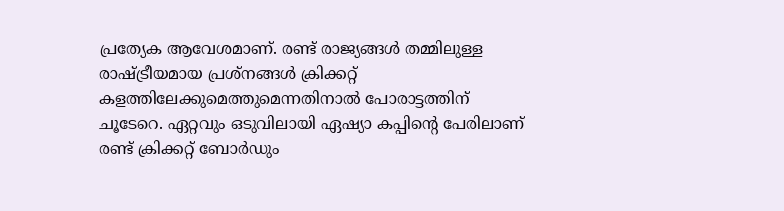പ്രത്യേക ആവേശമാണ്. രണ്ട് രാജ്യങ്ങള്‍ തമ്മിലുള്ള രാഷ്ട്രീയമായ പ്രശ്‌നങ്ങള്‍ ക്രിക്കറ്റ് കളത്തിലേക്കുമെത്തുമെന്നതിനാല്‍ പോരാട്ടത്തിന് ചൂടേറെ. ഏറ്റവും ഒടുവിലായി ഏഷ്യാ കപ്പിന്റെ പേരിലാണ് രണ്ട് ക്രിക്കറ്റ് ബോര്‍ഡും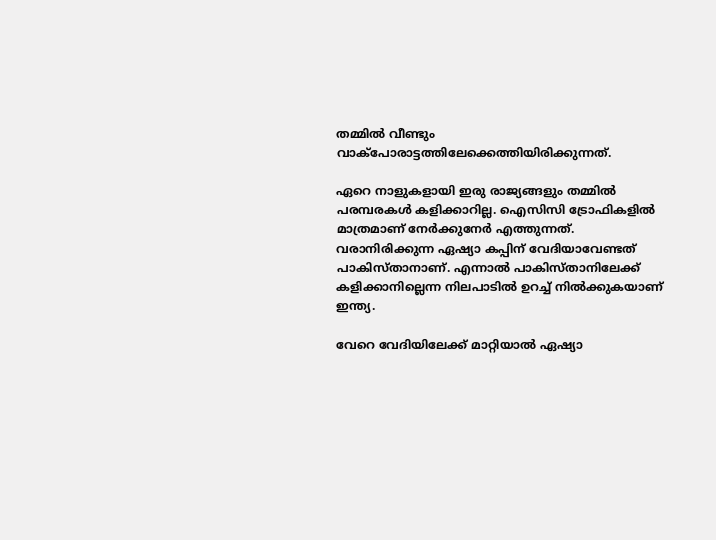തമ്മില്‍ വീണ്ടും വാക്‌പോരാട്ടത്തിലേക്കെത്തിയിരിക്കുന്നത്.

ഏറെ നാളുകളായി ഇരു രാജ്യങ്ങളും തമ്മില്‍ പരമ്പരകള്‍ കളിക്കാറില്ല. ഐസിസി ട്രോഫികളില്‍ മാത്രമാണ് നേര്‍ക്കുനേര്‍ എത്തുന്നത്. വരാനിരിക്കുന്ന ഏഷ്യാ കപ്പിന് വേദിയാവേണ്ടത് പാകിസ്താനാണ്. എന്നാല്‍ പാകിസ്താനിലേക്ക് കളിക്കാനില്ലെന്ന നിലപാടില്‍ ഉറച്ച് നില്‍ക്കുകയാണ് ഇന്ത്യ.

വേറെ വേദിയിലേക്ക് മാറ്റിയാല്‍ ഏഷ്യാ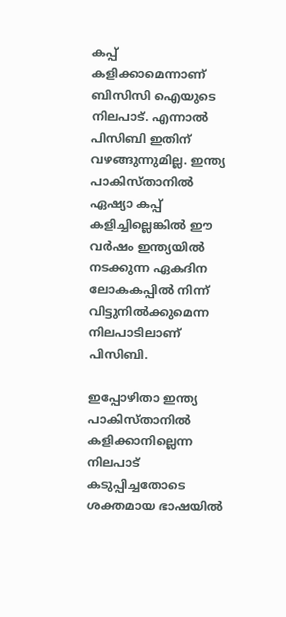കപ്പ് കളിക്കാമെന്നാണ് ബിസിസി ഐയുടെ നിലപാട്. എന്നാല്‍ പിസിബി ഇതിന് വഴങ്ങുന്നുമില്ല. ഇന്ത്യ പാകിസ്താനില്‍ ഏഷ്യാ കപ്പ് കളിച്ചില്ലെങ്കില്‍ ഈ വര്‍ഷം ഇന്ത്യയില്‍ നടക്കുന്ന ഏകദിന ലോകകപ്പില്‍ നിന്ന് വിട്ടുനില്‍ക്കുമെന്ന നിലപാടിലാണ് പിസിബി.

ഇപ്പോഴിതാ ഇന്ത്യ പാകിസ്താനില്‍ കളിക്കാനില്ലെന്ന നിലപാട് കടുപ്പിച്ചതോടെ ശക്തമായ ഭാഷയില്‍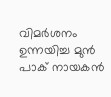വിമര്‍ശനം ഉന്നയിച്ച മുന്‍ പാക് നായകന്‍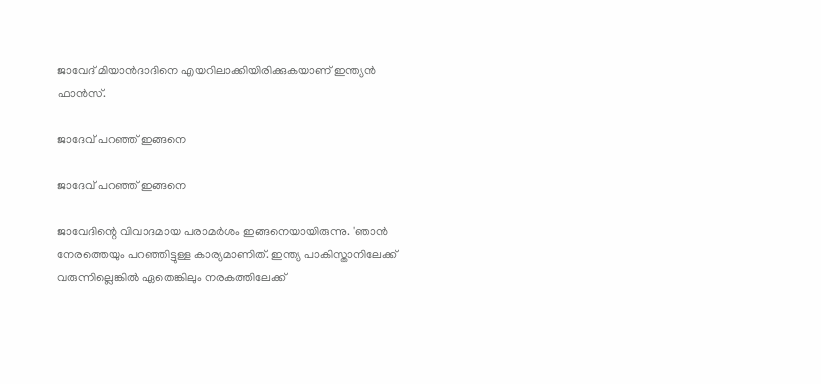ജാവേദ് മിയാന്‍ദാദിനെ എയറിലാക്കിയിരിക്കുകയാണ് ഇന്ത്യന്‍ ഫാന്‍സ്.

ജാദേവ് പറഞ്ഞ് ഇങ്ങനെ

ജാദേവ് പറഞ്ഞ് ഇങ്ങനെ

ജാവേദിന്റെ വിവാദമായ പരാമര്‍ശം ഇങ്ങനെയായിരുന്നു. 'ഞാന്‍ നേരത്തെയും പറഞ്ഞിട്ടുള്ള കാര്യമാണിത്. ഇന്ത്യ പാകിസ്താനിലേക്ക് വരുന്നില്ലെങ്കില്‍ ഏതെങ്കിലും നരകത്തിലേക്ക്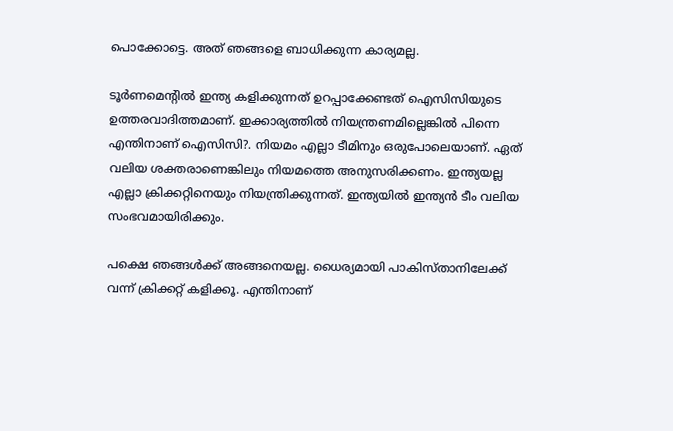പൊക്കോട്ടെ. അത് ഞങ്ങളെ ബാധിക്കുന്ന കാര്യമല്ല.

ടൂര്‍ണമെന്റില്‍ ഇന്ത്യ കളിക്കുന്നത് ഉറപ്പാക്കേണ്ടത് ഐസിസിയുടെ ഉത്തരവാദിത്തമാണ്. ഇക്കാര്യത്തില്‍ നിയന്ത്രണമില്ലെങ്കില്‍ പിന്നെ എന്തിനാണ് ഐസിസി?. നിയമം എല്ലാ ടീമിനും ഒരുപോലെയാണ്. ഏത് വലിയ ശക്തരാണെങ്കിലും നിയമത്തെ അനുസരിക്കണം. ഇന്ത്യയല്ല എല്ലാ ക്രിക്കറ്റിനെയും നിയന്ത്രിക്കുന്നത്. ഇന്ത്യയില്‍ ഇന്ത്യന്‍ ടീം വലിയ സംഭവമായിരിക്കും.

പക്ഷെ ഞങ്ങള്‍ക്ക് അങ്ങനെയല്ല. ധൈര്യമായി പാകിസ്താനിലേക്ക് വന്ന് ക്രിക്കറ്റ് കളിക്കൂ. എന്തിനാണ്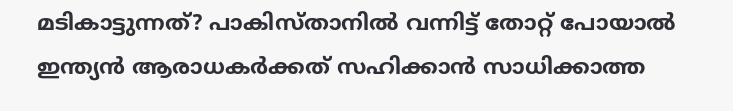മടികാട്ടുന്നത്? പാകിസ്താനില്‍ വന്നിട്ട് തോറ്റ് പോയാല്‍ ഇന്ത്യന്‍ ആരാധകര്‍ക്കത് സഹിക്കാന്‍ സാധിക്കാത്ത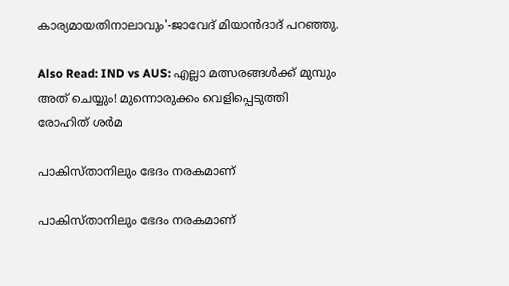കാര്യമായതിനാലാവും'-ജാവേദ് മിയാന്‍ദാദ് പറഞ്ഞു.

Also Read: IND vs AUS: എല്ലാ മത്സരങ്ങള്‍ക്ക് മുമ്പും അത് ചെയ്യും! മുന്നൊരുക്കം വെളിപ്പെടുത്തി രോഹിത് ശര്‍മ

പാകിസ്താനിലും ഭേദം നരകമാണ്

പാകിസ്താനിലും ഭേദം നരകമാണ്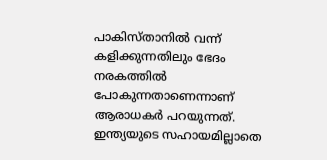പാകിസ്താനില്‍ വന്ന് കളിക്കുന്നതിലും ഭേദം നരകത്തില്‍ പോകുന്നതാണെന്നാണ് ആരാധകര്‍ പറയുന്നത്. ഇന്ത്യയുടെ സഹായമില്ലാതെ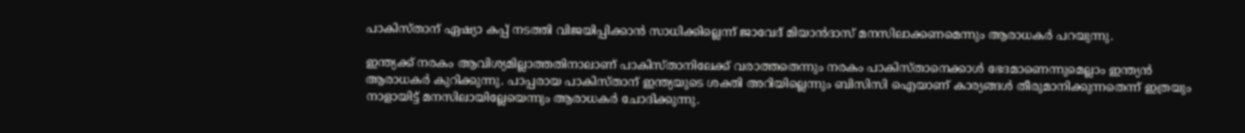പാകിസ്താന് ഏഷ്യാ കപ്പ് നടത്തി വിജയിപ്പിക്കാന്‍ സാധിക്കില്ലെന്ന് ജാവേദ് മിയാന്‍ദാസ് മനസിലാക്കണമെന്നും ആരാധകര്‍ പറയുന്നു.

ഇന്ത്യക്ക് നരകം ആവിശ്യമില്ലാത്തതിനാലാണ് പാകിസ്താനിലേക്ക് വരാത്തതെന്നും നരകം പാകിസ്താനെക്കാള്‍ ഭേദമാണെന്നുമെല്ലാം ഇന്ത്യന്‍ ആരാധകര്‍ കുറിക്കുന്നു. പാപ്പരായ പാകിസ്താന് ഇന്ത്യയുടെ ശക്തി അറിയില്ലെന്നും ബിസിസി ഐയാണ് കാര്യങ്ങള്‍ തീരുമാനിക്കുന്നതെന്ന് ഇത്രയും നാളായിട്ട് മനസിലായില്ലേയെന്നും ആരാധകര്‍ ചോദിക്കുന്നു.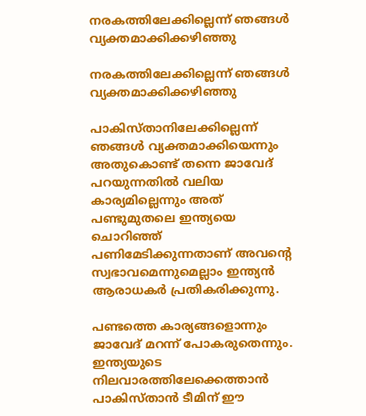നരകത്തിലേക്കില്ലെന്ന് ഞങ്ങള്‍ വ്യക്തമാക്കിക്കഴിഞ്ഞു

നരകത്തിലേക്കില്ലെന്ന് ഞങ്ങള്‍ വ്യക്തമാക്കിക്കഴിഞ്ഞു

പാകിസ്താനിലേക്കില്ലെന്ന് ഞങ്ങള്‍ വ്യക്തമാക്കിയെന്നും അതുകൊണ്ട് തന്നെ ജാവേദ് പറയുന്നതില്‍ വലിയ കാര്യമില്ലെന്നും അത് പണ്ടുമുതലെ ഇന്ത്യയെ ചൊറിഞ്ഞ് പണിമേടിക്കുന്നതാണ് അവന്റെ സ്വഭാവമെന്നുമെല്ലാം ഇന്ത്യന്‍ ആരാധകര്‍ പ്രതികരിക്കുന്നു.

പണ്ടത്തെ കാര്യങ്ങളൊന്നും ജാവേദ് മറന്ന് പോകരുതെന്നും. ഇന്ത്യയുടെ നിലവാരത്തിലേക്കെത്താന്‍ പാകിസ്താന്‍ ടീമിന് ഈ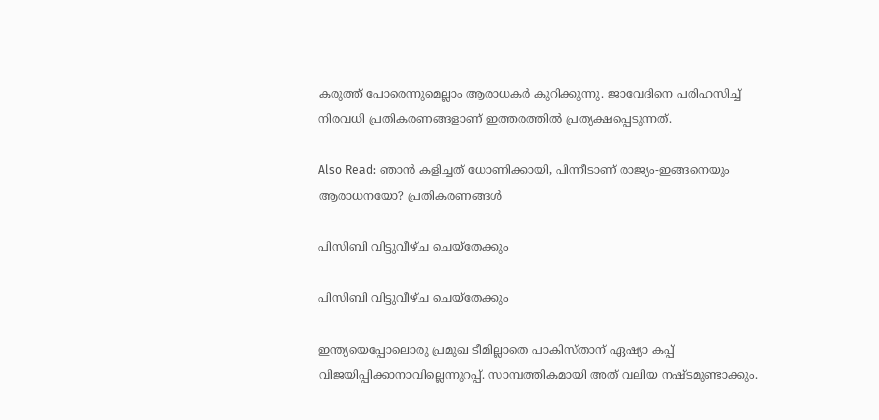കരുത്ത് പോരെന്നുമെല്ലാം ആരാധകര്‍ കുറിക്കുന്നു. ജാവേദിനെ പരിഹസിച്ച് നിരവധി പ്രതികരണങ്ങളാണ് ഇത്തരത്തില്‍ പ്രത്യക്ഷപ്പെടുന്നത്.

Also Read: ഞാന്‍ കളിച്ചത് ധോണിക്കായി, പിന്നീടാണ് രാജ്യം-ഇങ്ങനെയും ആരാധനയോ? പ്രതികരണങ്ങള്‍

പിസിബി വിട്ടുവീഴ്ച ചെയ്‌തേക്കും

പിസിബി വിട്ടുവീഴ്ച ചെയ്‌തേക്കും

ഇന്ത്യയെപ്പോലൊരു പ്രമുഖ ടീമില്ലാതെ പാകിസ്താന് ഏഷ്യാ കപ്പ് വിജയിപ്പിക്കാനാവില്ലെന്നുറപ്പ്. സാമ്പത്തികമായി അത് വലിയ നഷ്ടമുണ്ടാക്കും.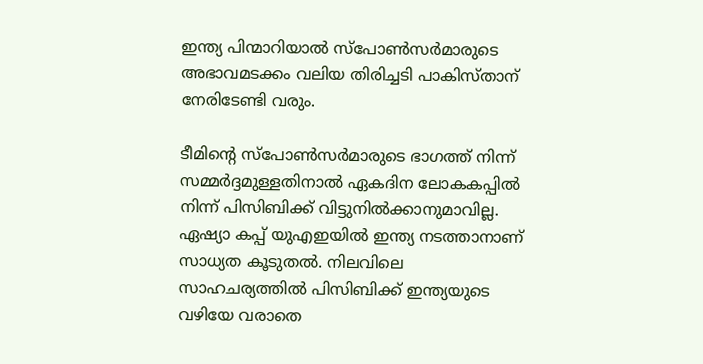ഇന്ത്യ പിന്മാറിയാല്‍ സ്‌പോണ്‍സര്‍മാരുടെ അഭാവമടക്കം വലിയ തിരിച്ചടി പാകിസ്താന് നേരിടേണ്ടി വരും.

ടീമിന്റെ സ്‌പോണ്‍സര്‍മാരുടെ ഭാഗത്ത് നിന്ന് സമ്മര്‍ദ്ദമുള്ളതിനാല്‍ ഏകദിന ലോകകപ്പില്‍ നിന്ന് പിസിബിക്ക് വിട്ടുനില്‍ക്കാനുമാവില്ല. ഏഷ്യാ കപ്പ് യുഎഇയില്‍ ഇന്ത്യ നടത്താനാണ് സാധ്യത കൂടുതല്‍. നിലവിലെ സാഹചര്യത്തില്‍ പിസിബിക്ക് ഇന്ത്യയുടെ വഴിയേ വരാതെ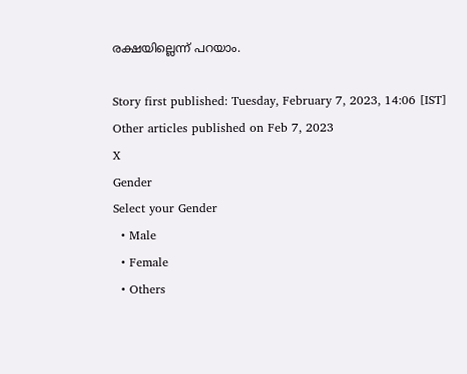രക്ഷയില്ലെന്ന് പറയാം.

Story first published: Tuesday, February 7, 2023, 14:06 [IST]
Other articles published on Feb 7, 2023
X
Gender
Select your Gender
  • Male
  • Female
  • Others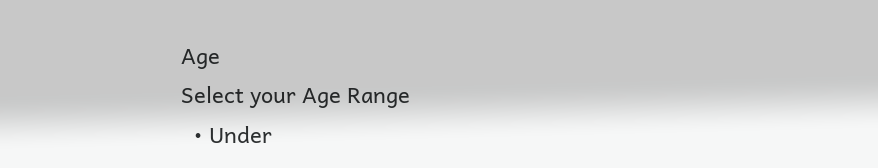Age
Select your Age Range
  • Under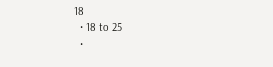18
  • 18 to 25
  •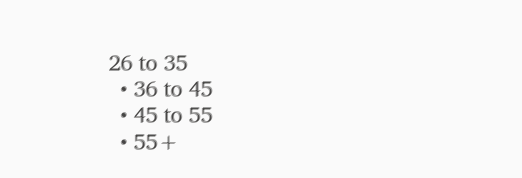26 to 35
  • 36 to 45
  • 45 to 55
  • 55+